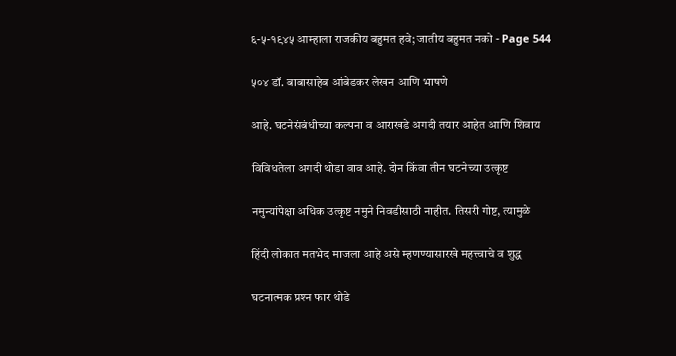६-५-१९४५ आम्हाला राजकीय बहुमत हवे; जातीय बहुमत नको - Page 544

५०४ डॉ. बाबासाहेब आंबेडकर लेखन आणि भाषणे

आहे. घटनेसंबंधीच्या कल्पना व आराखडे अगदी तयार आहेत आणि शिवाय

विविधतेला अगदी थोडा वाव आहे. दोन किंवा तीन घटनेच्या उत्कृष्ट

नमुन्यांपेक्षा अधिक उत्कृष्ट नमुने निवडीसाठी नाहीत. तिसरी गोष्ट, त्यामुळे

हिंदी लोकात मतभेद माजला आहे असे म्हणण्यासारखे महत्त्वाचे व शुद्ध

घटनात्मक प्रश्‍न फार थोडे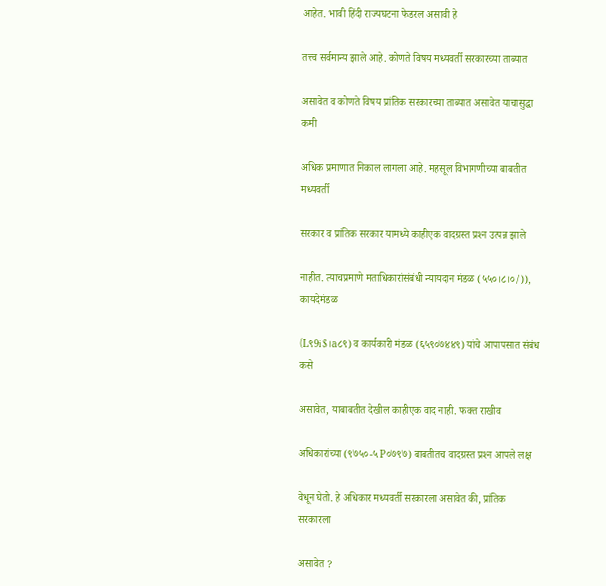आहेत. भावी हिंदी राज्यघटना फेडरल असावी हे

तत्त्व सर्वमान्य झाले आहे. कोणते विषय मध्यवर्ती सरकारच्या ताब्यात

असावेत व कोणते विषय प्रांतिक सरकारच्या ताब्यात असावेत याचासुद्धा कमी

अधिक प्रमाणात निकाल लागला आहे. महसूल विभागणीच्या बाबतीत मध्यवर्ती

सरकार व प्रांतिक सरकार यामध्ये काहीएक वादग्रस्त प्रश्‍न उत्पन्न झाले

नाहीत. त्याचप्रमाणे मताधिकारांसंबंधी न्यायदान मंडळ (५५०।८।०/)), कायदेमंडळ

(L९9i$।a८९) व कार्यकारी मंडळ (६५९०७४४९) यांचे आपापसात संबंध कसे

असावेत, याबाबतीत देखील काहीएक वाद नाही. फक्त राखीव

अधिकारांच्या (९७५०-५ P०७९७) बाबतीतच वादग्रस्त प्रश्‍न आपले लक्ष

वेधून घेतो. हे अधिकार मध्यवर्ती सरकारला असावेत की, प्रांतिक सरकारला

असावेत ?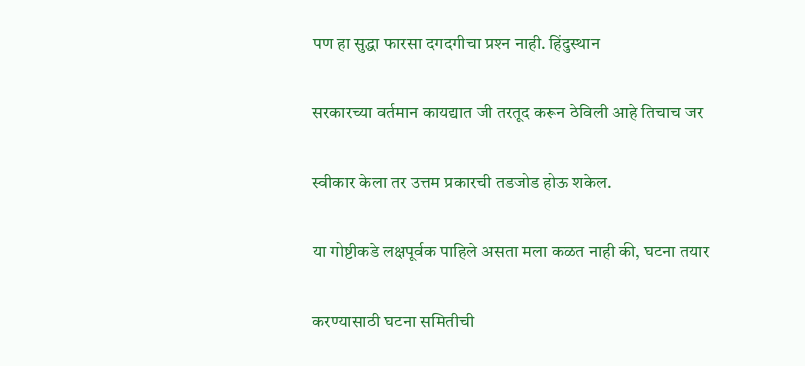पण हा सुद्धा फारसा दगदगीचा प्रश्‍न नाही. हिंदुस्थान

सरकारच्या वर्तमान कायद्यात जी तरतूद करून ठेविली आहे तिचाच जर

स्वीकार केला तर उत्तम प्रकारची तडजोड होऊ शकेल.

या गोष्टीकडे लक्षपूर्वक पाहिले असता मला कळत नाही की, घटना तयार

करण्यासाठी घटना समितीची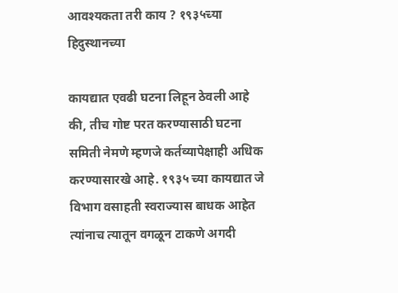आवश्यकता तरी काय ? १९३५च्या हिदुस्थानच्या

कायद्यात एवढी घटना लिहून ठेवली आहे की, तीच गोष्ट परत करण्यासाठी घटना समिती नेमणे म्हणजे कर्तव्यापेक्षाही अधिक करण्यासारखे आहे. १९३५ च्या कायद्यात जे विभाग वसाहती स्वराज्यास बाधक आहेत त्यांनाच त्यातून वगळून टाकणे अगदी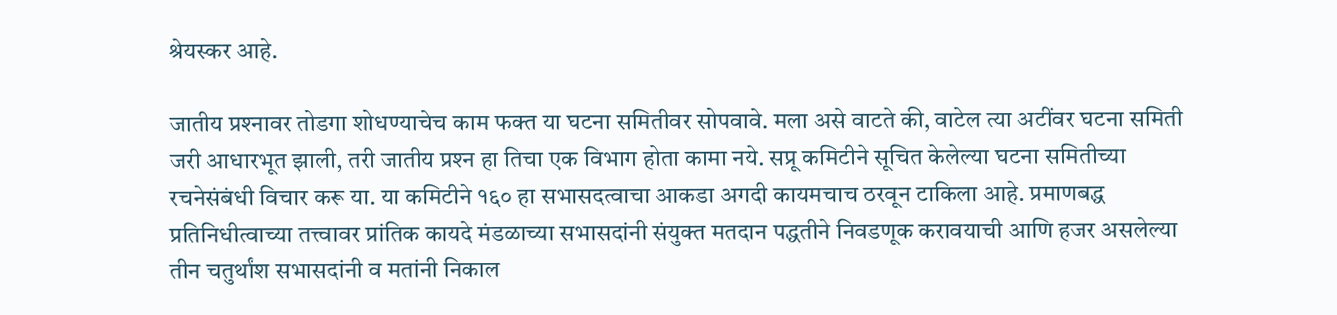श्रेयस्कर आहे.

जातीय प्रश्‍नावर तोडगा शोधण्याचेच काम फक्त या घटना समितीवर सोपवावे. मला असे वाटते की, वाटेल त्या अटींवर घटना समिती जरी आधारभूत झाली, तरी जातीय प्रश्‍न हा तिचा एक विभाग होता कामा नये. सप्रू कमिटीने सूचित केलेल्या घटना समितीच्या रचनेसंबंधी विचार करू या. या कमिटीने १६० हा सभासदत्वाचा आकडा अगदी कायमचाच ठरवून टाकिला आहे. प्रमाणबद्ध प्रतिनिधीत्वाच्या तत्त्वावर प्रांतिक कायदे मंडळाच्या सभासदांनी संयुक्त मतदान पद्धतीने निवडणूक करावयाची आणि हजर असलेल्या तीन चतुर्थांश सभासदांनी व मतांनी निकाल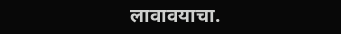लावावयाचा.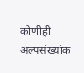कोणीही अल्पसंख्यांक